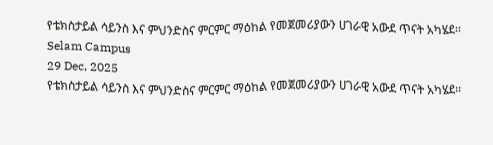የቴክስታይል ሳይንስ እና ምህንድስና ምርምር ማዕከል የመጀመሪያውን ሀገራዊ አውደ ጥናት አካሄደ፡፡
Selam Campus
29 Dec, 2025
የቴክስታይል ሳይንስ እና ምህንድስና ምርምር ማዕከል የመጀመሪያውን ሀገራዊ አውደ ጥናት አካሄደ፡፡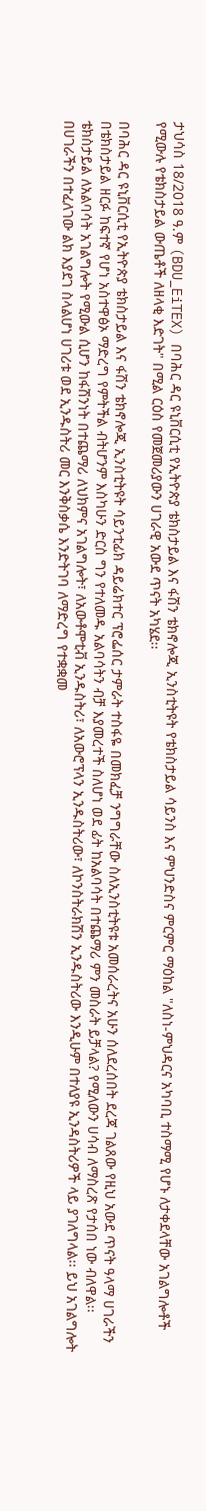ታህሳስ 18/2018 ዓ.ም (BDU_EiTEX) በባሕር ዳር ዩኒቨርሲቲ የኢትዮጵያ ቴክስታይል እና ፋሽን ቴክኖሎጂ ኢንስቲትዩት የቴክስታይል ሳይንስ እና ምህንድስና ምርምር ማዕከል "ለስነ-ምህዳርና አካባቢ ተስማሚ የሆኑ ለታቀደላቸው አገልግሎቶች የሚውሉ የቴክስታይል ውጤቶች ለዘላቂ እድገት" በሚል ርዕስ የመጀመሪያውን ሀገራዊ አውደ ጥናት አካሄደ፡፡

በባሕር ዳር ዩኒቨርሲቲ የኢትዮጵያ ቴክስታይል እና ፋሽን ቴክኖሎጂ ኢንስቲትዩት ሳይንቲፊክ ዳይሬክተር ፕሮፌሰር ታምራት ተስፋዬ በመክፈቻ ንግግራቸው ስለኢንስቲትዩቱ አመሰራረትና አሁን ሰለደረሰበት ደረጃ ገልጸው የዚህ አውደ ጥናት ዓላማ ሀገራችን በቴክስታይል ዘርፉ ከፍተኛ የሆነ አስተዋፅኦ ማድረግ የምትችል ብትሆንም እስካሁን ድርስ ግን የተለመዱ አልባሳትን ብቻ እያመረተች ስለሆነ ወደ ፊት ከአልባሳት በተጨማሪ ምን መስራት ይቻላል? የሚለውን ሀሳብ ለማስረጽ የታሰበ ነው ብለዋል፡፡
ቴክስታይል ለአልባሳት አገልግሎት የሚውል ሲሆን ከፋሽንነት በተጨማሪ ለህክምና አገልግሎት፣ ለአውቶሞቲቭ ኢንዱስትሪ፣ ለአውሮፕላን ኢንዱስትሪው፣ ለኮንስትራክሽን ኢንዱስትሪው እንዲሁም በተለያዩ ኢንዳስትሪዎች ላይ ያገለግላል፡፡ ይህ አገልግሎት በሀገራችን በተፈለገው ልክ እያደገ ስላልሆነ ሀገሪቱ ወደ ኢንዱስትሪ መር እንቅስቃሴ እንድትገባ ለማድረግ የተቋቋመ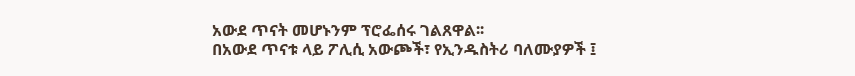አውደ ጥናት መሆኑንም ፕሮፌሰሩ ገልጸዋል፡፡
በአውደ ጥናቱ ላይ ፖሊሲ አውጮች፣ የኢንዱስትሪ ባለሙያዎች ፤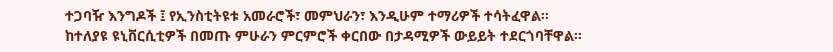ተጋባዥ እንግዶች ፤ የኢንስቲትዩቱ አመራሮች፣ መምህራን፣ እንዲሁም ተማሪዎች ተሳትፈዋል፡፡
ከተለያዩ ዩኒቨርሲቲዎች በመጡ ምሁራን ምርምሮች ቀርበው በታዳሚዎች ውይይት ተደርጎባቸዋል፡፡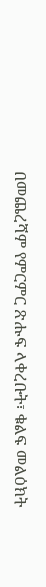በመጨረሻም የምርምር ጽሑፍ ላቀረቡት፣ ቁልፍ መልዕክት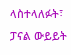ላስተላለፉት፣ ፓናል ውይይት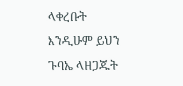ላቀረቡት እንዲሁም ይህን ጉባኤ ላዘጋጁት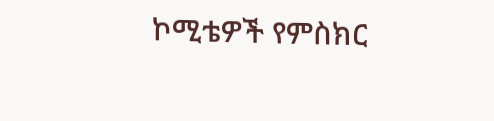ኮሚቴዎች የምስክር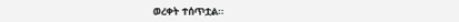ወረቀት ተሰጥቷል፡፡